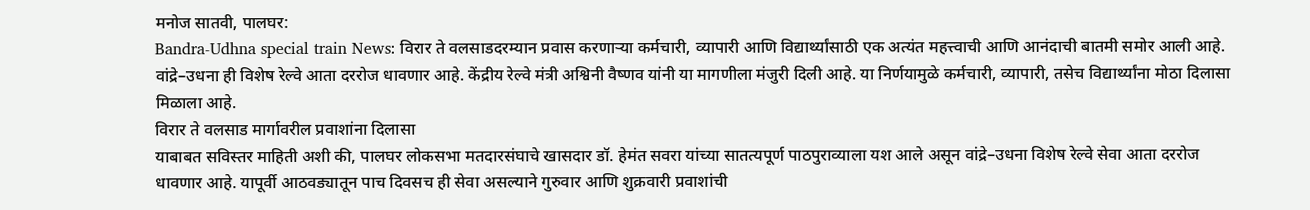मनोज सातवी, पालघर:
Bandra-Udhna special train News: विरार ते वलसाडदरम्यान प्रवास करणाऱ्या कर्मचारी, व्यापारी आणि विद्यार्थ्यांसाठी एक अत्यंत महत्त्वाची आणि आनंदाची बातमी समोर आली आहे. वांद्रे–उधना ही विशेष रेल्वे आता दररोज धावणार आहे. केंद्रीय रेल्वे मंत्री अश्विनी वैष्णव यांनी या मागणीला मंजुरी दिली आहे. या निर्णयामुळे कर्मचारी, व्यापारी, तसेच विद्यार्थ्यांना मोठा दिलासा मिळाला आहे.
विरार ते वलसाड मार्गावरील प्रवाशांना दिलासा
याबाबत सविस्तर माहिती अशी की, पालघर लोकसभा मतदारसंघाचे खासदार डॉ. हेमंत सवरा यांच्या सातत्यपूर्ण पाठपुराव्याला यश आले असून वांद्रे–उधना विशेष रेल्वे सेवा आता दररोज धावणार आहे. यापूर्वी आठवड्यातून पाच दिवसच ही सेवा असल्याने गुरुवार आणि शुक्रवारी प्रवाशांची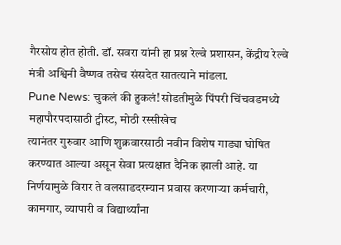गैरसोय होत होती. डॉ. सवरा यांनी हा प्रश्न रेल्वे प्रशासन, केंद्रीय रेल्वे मंत्री अश्विनी वैष्णव तसेच संसदेत सातत्याने मांडला.
Pune News: चुकलं की हुकलं! सोडतीमुळे पिंपरी चिंचवडमध्ये महापौरपदासाठी ट्वीस्ट, मोठी रस्सीखेच
त्यानंतर गुरुवार आणि शुक्रवारसाठी नवीन विशेष गाड्या घोषित करण्यात आल्या असून सेवा प्रत्यक्षात दैनिक झाली आहे. या निर्णयामुळे विरार ते वलसाडदरम्यान प्रवास करणाऱ्या कर्मचारी, कामगार, व्यापारी व विद्यार्थ्यांना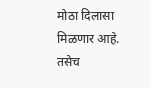मोठा दिलासा मिळणार आहे. तसेच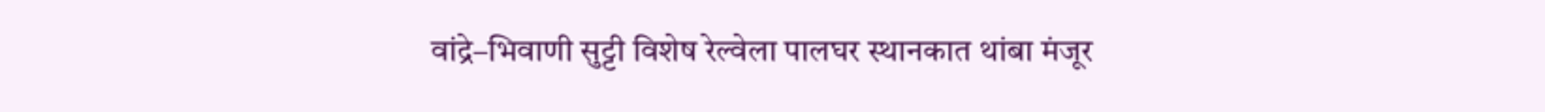वांद्रे–भिवाणी सुट्टी विशेष रेल्वेला पालघर स्थानकात थांबा मंजूर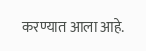करण्यात आला आहे.